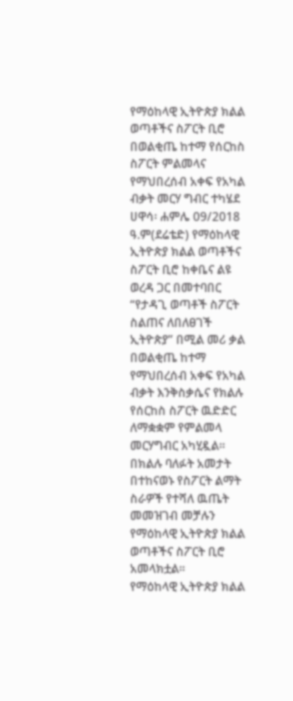የማዕከላዊ ኢትዮጵያ ክልል ወጣቶችና ስፖርት ቢሮ በወልቂጤ ከተማ የሰርከስ ስፖርት ምልመላና የማህበረሰብ አቀፍ የአካል ብቃት መርሃ ግብር ተካሄደ
ሀዋሳ፡ ሐምሌ 09/2018 ዓ.ም(ደሬቴድ) የማዕከላዊ ኢትዮጵያ ክልል ወጣቶችና ስፖርት ቢሮ ከቀቤና ልዩ ወረዳ ጋር በመተባበር “የታዳጊ ወጣቶች ስፖርት ስልጠና ለበለፀገች ኢትዮጵያ” በሚል መሪ ቃል በወልቂጤ ከተማ የማህበረሰብ አቀፍ የአካል ብቃት እንቅስቃሴና የክልሉ የሰርከስ ስፖርት ዉድድር ለማቋቋም የምልመላ መርሃግብር አካሂዷል።
በክልሉ ባለፉት አመታት በተከናወኑ የስፖርት ልማት ስራዎች የተሻለ ዉጤት መመዝገብ መቻሉን የማዕከላዊ ኢትዮጵያ ክልል ወጣቶችና ስፖርት ቢሮ አመላክቷል፡፡
የማዕከላዊ ኢትዮጵያ ክልል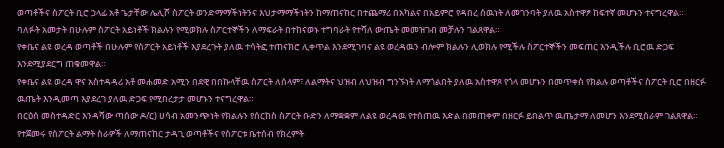ወጣቶችና ስፖርት ቢሮ ኃላፊ አቶ ጌታቸው ሌሊሾ ስፖርት ወንድማማችነትንና እህታማማችነትን ከማጠናከር በተጨማሪ በአካልና በአይምሮ የዳበረ ሰዉነት ለመገንባት ያለዉ አስተዋፆ ከፍተኛ መሆኑን ተናግረዋል።
ባለፉት አመታት በሁሉም ስፖርት አይነቶች ክልሉን የሚወክሉ ስፖርተኞችን ለማፍራት በተከናወኑ ተግባራት የተሻለ ውጤት መመዝገብ መቻሉን ገልጸዋል።
የቀቤና ልዩ ወረዳ ወጣቶች በሁሉም የስፖርት አይነቶች እያደረጉት ያለዉ ተሳትፎ ተጠናክሮ ሊቀጥል እንደሚገባና ልዩ ወረዳዉን ብሎም ክልሉን ሊወክሉ የሚችሉ ስፖርተኞችን መፍጠር እንዲችሉ ቢሮዉ ድጋፍ እንደሚያደርግ ጠቁመዋል።
የቀቤና ልዩ ወረዳ ዋና አስተዳዳሪ አቶ መሐመድ አሚን በደዊ በበኩላቸዉ ስፖርት ለሰላም፣ ለልማትና ህዝብ ለህዝብ ግንኙነት ለማጎልበት ያለዉ አስተዋጾ የጎላ መሆኑን በመጥቀስ የክልሉ ወጣቶችና ስፖርት ቢሮ በዘርፉ ዉጤት እንዲመጣ እያደረገ ያለዉ ድጋፍ የሚበረታታ መሆኑን ተናግረዋል።
በርዕሰ መስተዳድር እንዳሻው ጣሰው ዶ/ር) ሀሳብ አመንጭነት የክልሉን የሰርከስ ስፖርት ቡድን ለማቋቋም ለልዩ ወረዳዉ የተሰጠዉ እድል በመጠቀም በዘርፉ ይበልጥ ዉጤታማ ለመሆን እንደሚሰራም ገልጸዋል።
የተጀመሩ የስፖርት ልማት ስራዎች ለማጠናከር ታዳጊ ወጣቶችና የስፖርቱ ቤተሰብ የክረምት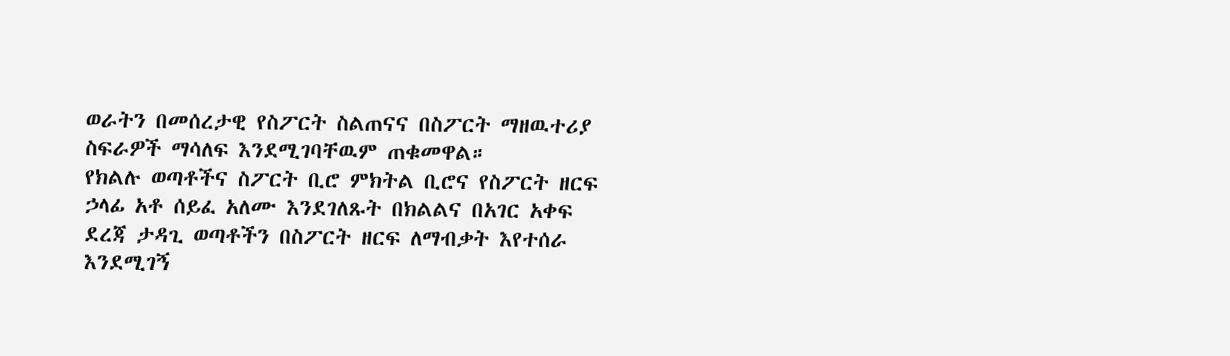ወራትን በመሰረታዊ የስፖርት ስልጠናና በስፖርት ማዘዉተሪያ ስፍራዎች ማሳለፍ እንደሚገባቸዉም ጠቁመዋል።
የክልሉ ወጣቶችና ስፖርት ቢሮ ምክትል ቢሮና የስፖርት ዘርፍ ኃላፊ አቶ ሰይፈ አለሙ እንደገለጹት በክልልና በአገር አቀፍ ደረጃ ታዳጊ ወጣቶችን በስፖርት ዘርፍ ለማብቃት እየተሰራ እንደሚገኝ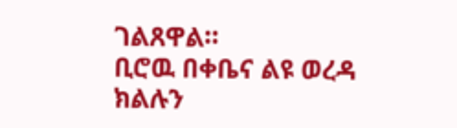ገልጸዋል።
ቢሮዉ በቀቤና ልዩ ወረዳ ክልሉን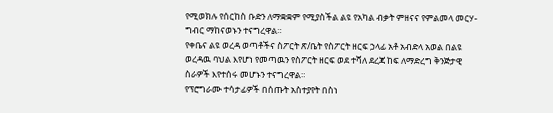የሚወክሉ የሰርከስ ቡድን ለማቋቋም የሚያስችል ልዩ የአካል ብቃት ምዘናና የምልመላ መርሃ-ግብር ማከናወኑን ተናግረዋል።
የቀቤና ልዩ ወረዳ ወጣቶችና ስፖርት ጽ/ቤት የስፖርት ዘርፍ ኃላፊ አቶ አብድላ አወል በልዩ ወረዳዉ ባህል እየሆነ የመጣዉን የስፖርት ዘርፍ ወደ ተሻለ ደረጃ ከፍ ለማድረግ ቅንጅታዊ ስራዎች እየተሰሩ መሆኑን ተናግረዋል።
የፕሮግራሙ ተሳታፊዎች በሰጡት አስተያየት በስነ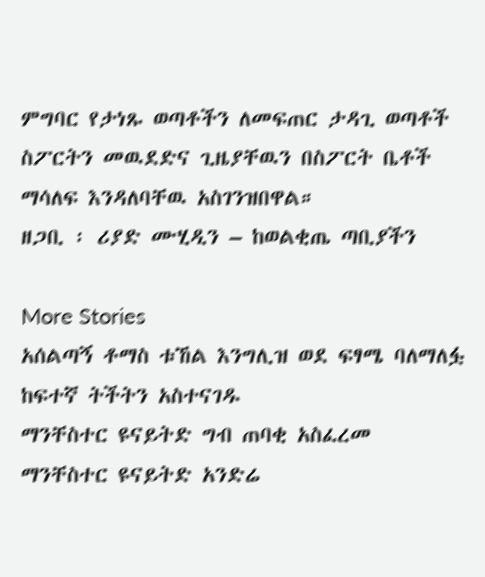ምግባር የታነጹ ወጣቶችን ለመፍጠር ታዳጊ ወጣቶች ስፖርትን መዉደድና ጊዜያቸዉን በስፖርት ቤቶች ማሳለፍ እንዳለባቸዉ አስገንዝበዋል።
ዘጋቢ ፡ ሪያድ ሙሂዲን – ከወልቂጤ ጣቢያችን

More Stories
አሰልጣኝ ቶማስ ቱኸል እንግሊዝ ወደ ፍፃሜ ባለማለፏ ከፍተኛ ትችትን አስተናገዱ
ማንቸስተር ዩናይትድ ግብ ጠባቂ አስፈረመ
ማንቸስተር ዩናይትድ አንድሬ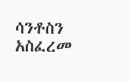ሳንቶስን አስፈረመ